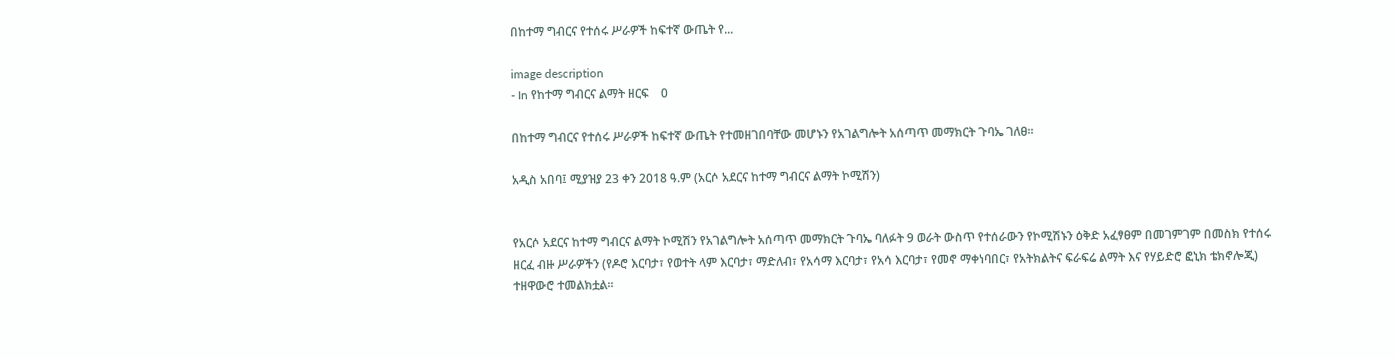በከተማ ግብርና የተሰሩ ሥራዎች ከፍተኛ ውጤት የ...

image description
- In የከተማ ግብርና ልማት ዘርፍ    0

በከተማ ግብርና የተሰሩ ሥራዎች ከፍተኛ ውጤት የተመዘገበባቸው መሆኑን የአገልግሎት አሰጣጥ መማክርት ጉባኤ ገለፀ፡፡

አዲስ አበባ፤ ሚያዝያ 23 ቀን 2018 ዓ.ም (አርሶ አደርና ከተማ ግብርና ልማት ኮሚሽን)


የአርሶ አደርና ከተማ ግብርና ልማት ኮሚሽን የአገልግሎት አሰጣጥ መማክርት ጉባኤ ባለፉት 9 ወራት ውስጥ የተሰራውን የኮሚሽኑን ዕቅድ አፈፃፀም በመገምገም በመስክ የተሰሩ ዘርፈ ብዙ ሥራዎችን (የዶሮ እርባታ፣ የወተት ላም እርባታ፣ ማድለብ፣ የአሳማ እርባታ፣ የአሳ እርባታ፣ የመኖ ማቀነባበር፣ የአትክልትና ፍራፍሬ ልማት እና የሃይድሮ ፎኒክ ቴክኖሎጂ) ተዘዋውሮ ተመልክቷል፡፡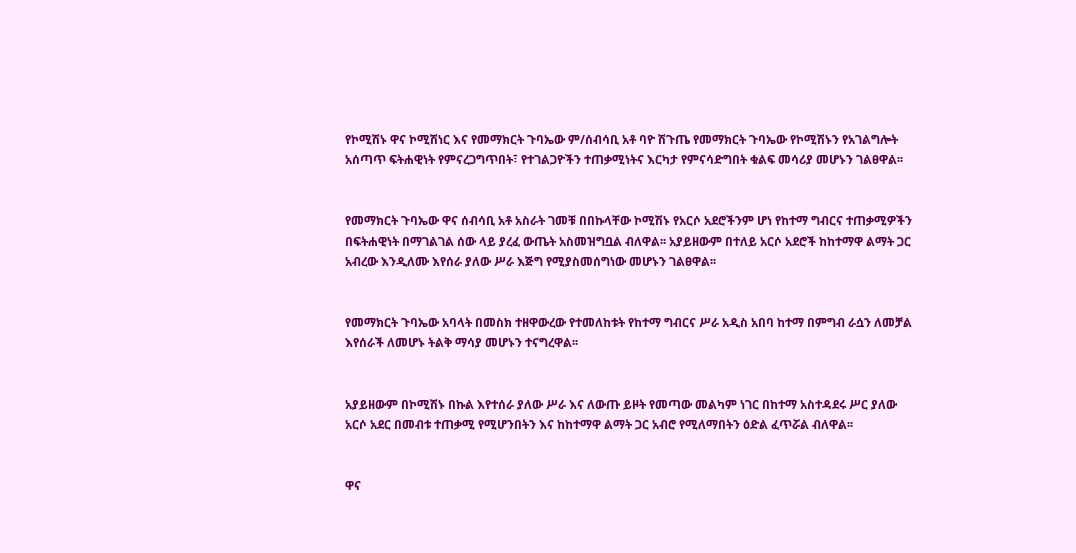የኮሚሽኑ ዋና ኮሚሽነር እና የመማክርት ጉባኤው ም/ሰብሳቢ አቶ ባዮ ሽጉጤ የመማክርት ጉባኤው የኮሚሽኑን የአገልግሎት አሰጣጥ ፍትሐዊነት የምናረጋግጥበት፣ የተገልጋዮችን ተጠቃሚነትና እርካታ የምናሳድግበት ቁልፍ መሳሪያ መሆኑን ገልፀዋል፡፡


የመማክርት ጉባኤው ዋና ሰብሳቢ አቶ አስራት ገመቹ በበኩላቸው ኮሚሽኑ የአርሶ አደሮችንም ሆነ የከተማ ግብርና ተጠቃሚዎችን በፍትሐዊነት በማገልገል ሰው ላይ ያረፈ ውጤት አስመዝግቧል ብለዋል፡፡ አያይዘውም በተለይ አርሶ አደሮች ከከተማዋ ልማት ጋር አብረው እንዲለሙ እየሰራ ያለው ሥራ እጅግ የሚያስመሰግነው መሆኑን ገልፀዋል፡፡


የመማክርት ጉባኤው አባላት በመስክ ተዘዋውረው የተመለከቱት የከተማ ግብርና ሥራ አዲስ አበባ ከተማ በምግብ ራሷን ለመቻል እየሰራች ለመሆኑ ትልቅ ማሳያ መሆኑን ተናግረዋል፡፡


አያይዘውም በኮሚሽኑ በኩል እየተሰራ ያለው ሥራ እና ለውጡ ይዞት የመጣው መልካም ነገር በከተማ አስተዳደሩ ሥር ያለው አርሶ አደር በመብቱ ተጠቃሚ የሚሆንበትን እና ከከተማዋ ልማት ጋር አብሮ የሚለማበትን ዕድል ፈጥሯል ብለዋል፡፡


ዋና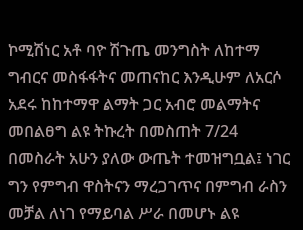ኮሚሽነር አቶ ባዮ ሽጉጤ መንግስት ለከተማ ግብርና መስፋፋትና መጠናከር እንዲሁም ለአርሶ አደሩ ከከተማዋ ልማት ጋር አብሮ መልማትና መበልፀግ ልዩ ትኩረት በመስጠት 7/24 በመስራት አሁን ያለው ውጤት ተመዝግቧል፤ ነገር ግን የምግብ ዋስትናን ማረጋገጥና በምግብ ራስን መቻል ለነገ የማይባል ሥራ በመሆኑ ልዩ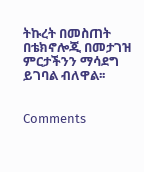ትኩረት በመስጠት በቴክኖሎጂ በመታገዝ ምርታችንን ማሳደግ ይገባል ብለዋል፡፡


Comments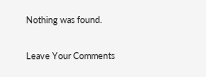Nothing was found.

Leave Your Comments